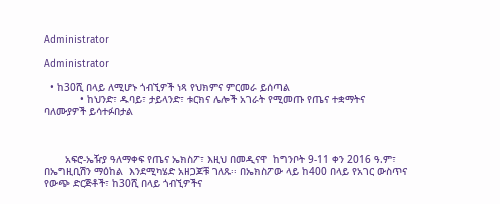Administrator

Administrator

  • ከ30ሺ በላይ ለሚሆኑ ጎብኚዎች ነጻ የህክምና ምርመራ ይሰጣል
            • ከህንድ፣ ዱባይ፣ ታይላንድ፣ ቱርክና ሌሎች አገራት የሚመጡ የጤና ተቋማትና ባለሙያዎች ይሳተፉበታል



       አፍሮ-ኤዥያ ዓለማቀፍ የጤና ኤክስፖ፣ እዚህ በመዲናዋ  ከግንቦት 9-11 ቀን 2016 ዓ.ም፣ በኤግዚቢሽን ማዕከል  እንደሚካሄድ አዘጋጆቹ ገለጹ፡፡ በኤክስፖው ላይ ከ400 በላይ የአገር ውስጥና የውጭ ድርጅቶች፣ ከ30ሺ በላይ ጎብኚዎችና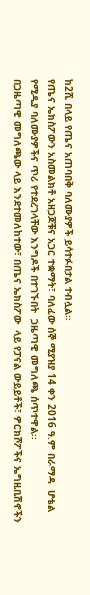ከ2ሺ በላይ የጤና አጠባበቅ ባለሙያዎች ይሳተፉበታል ተብሏል፡፡
የጤና ኤክስፖውን አስመልክቶ አዘጋጆቹና አጋር ተቋማት፣ ባለፈው ሰኞ ሚያዝያ 14 ቀን 2016 ዓ.ም በራማዳ  ሆቴል የሚዲያ ባለሙያዎችና ጥሪ የተደረገላቸው እንግዶች በተገኙበት  ጋዜጣዊ መግለጫ ሰጥተዋል፡፡
በጋዜጣዊ መግለጫው ላይ እንደተመለከተው፣ በጤና ኤክስፖው  ላይ የፓናል ውይይቶች፣ ዎርክሾፖችና ኤግዚቢሽኖችን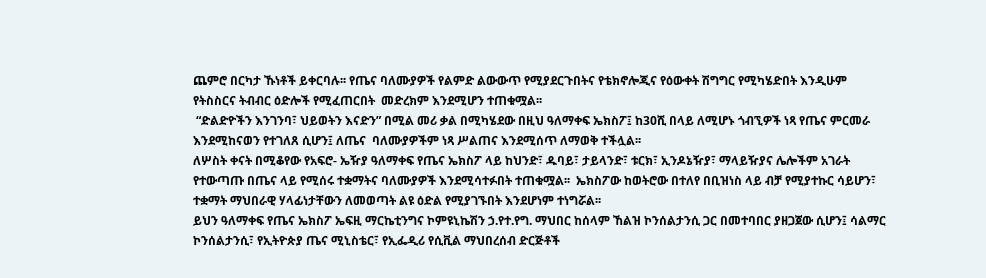ጨምሮ በርካታ ኹነቶች ይቀርባሉ፡፡ የጤና ባለሙያዎች የልምድ ልውውጥ የሚያደርጉበትና የቴክኖሎጂና የዕውቀት ሽግግር የሚካሄድበት እንዲሁም የትስስርና ትብብር ዕድሎች የሚፈጠርበት  መድረክም እንደሚሆን ተጠቁሟል፡፡
 “ድልድዮችን እንገንባ፣ ህይወትን እናድን” በሚል መሪ ቃል በሚካሄደው በዚህ ዓለማቀፍ ኤክስፖ፤ ከ30ሺ በላይ ለሚሆኑ ጎብኚዎች ነጻ የጤና ምርመራ እንደሚከናወን የተገለጸ ሲሆን፤ ለጤና  ባለሙያዎችም ነጻ ሥልጠና እንደሚሰጥ ለማወቅ ተችሏል፡፡
ለሦስት ቀናት በሚቆየው የአፍሮ- ኤዥያ ዓለማቀፍ የጤና ኤክስፖ ላይ ከህንድ፣ ዱባይ፣ ታይላንድ፣ ቱርክ፣ ኢንዶኔዥያ፣ ማላይዥያና ሌሎችም አገራት የተውጣጡ በጤና ላይ የሚሰሩ ተቋማትና ባለሙያዎች እንደሚሳተፉበት ተጠቁሟል፡፡  ኤክስፖው ከወትሮው በተለየ በቢዝነስ ላይ ብቻ የሚያተኩር ሳይሆን፣ ተቋማት ማህበራዊ ሃላፊነታቸውን ለመወጣት ልዩ ዕድል የሚያገኙበት እንደሆነም ተነግሯል፡፡
ይህን ዓለማቀፍ የጤና ኤክስፖ ኤፍዚ ማርኬቲንግና ኮምዩኒኬሽን ኃ.የተ.የግ. ማህበር ከሰላም ኸልዝ ኮንሰልታንሲ ጋር በመተባበር ያዘጋጀው ሲሆን፤ ሳልማር ኮንሰልታንሲ፣ የኢትዮጵያ ጤና ሚኒስቴር፣ የኢፌዲሪ የሲቪል ማህበረሰብ ድርጅቶች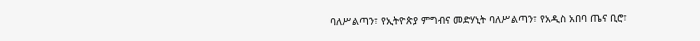ባለሥልጣን፣ የኢትዮጵያ ምግብና መድሃኒት ባለሥልጣን፣ የአዲስ አበባ ጤና ቢሮ፣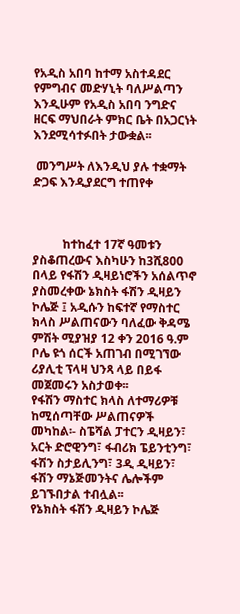የአዲስ አበባ ከተማ አስተዳደር የምግብና መድሃኒት ባለሥልጣን እንዲሁም የአዲስ አበባ ንግድና ዘርፍ ማህበራት ምክር ቤት በአጋርነት እንደሚሳተፉበት ታውቋል፡፡

 መንግሥት ለእንዲህ ያሉ ተቋማት ድጋፍ እንዲያደርግ ተጠየቀ



          ከተከፈተ 17ኛ ዓመቱን ያስቆጠረውና እስካሁን ከ3ሺ800 በላይ የፋሽን ዲዛይነሮችን አሰልጥኖ ያስመረቀው ኔክስት ፋሽን ዲዛይን ኮሌጅ ፤ አዲሱን ከፍተኛ የማስተር ክላስ ሥልጠናውን ባለፈው ቅዳሜ ምሽት ሚያዝያ 12 ቀን 2016 ዓ.ም ቦሌ ዩጎ ሰርች አጠገብ በሚገኘው ሪያሊቲ ፕላዛ ህንጻ ላይ በይፋ መጀመሩን አስታወቀ፡፡
የፋሽን ማስተር ክላስ ለተማሪዎቹ ከሚሰጣቸው ሥልጠናዎች መካከል፡- ስፔሻል ፓተርን ዲዛይን፣ አርት ድሮዊንግ፣ ፋብሪክ ፔይንቲንግ፣ ፋሽን ስታይሊንግ፣ 3ዲ ዲዛይን፣ ፋሽን ማኔጅመንትና ሌሎችም ይገኙበታል ተብሏል፡፡
የኔክስት ፋሽን ዲዛይን ኮሌጅ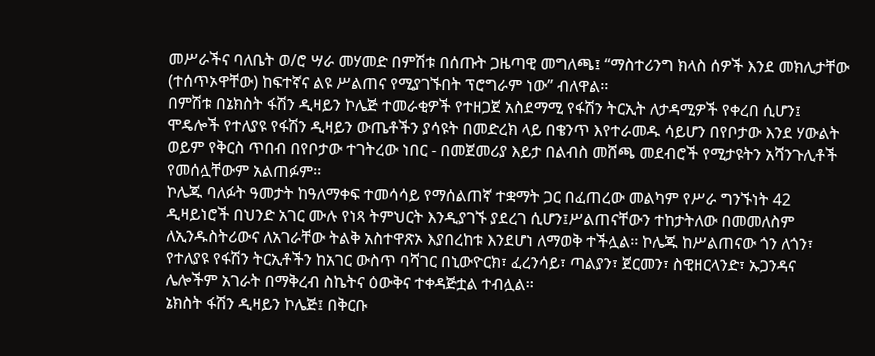መሥራችና ባለቤት ወ/ሮ ሣራ መሃመድ በምሽቱ በሰጡት ጋዜጣዊ መግለጫ፤ “ማስተሪንግ ክላስ ሰዎች እንደ መክሊታቸው (ተሰጥኦዋቸው) ከፍተኛና ልዩ ሥልጠና የሚያገኙበት ፕሮግራም ነው” ብለዋል፡፡
በምሽቱ በኔክስት ፋሽን ዲዛይን ኮሌጅ ተመራቂዎች የተዘጋጀ አስደማሚ የፋሽን ትርኢት ለታዳሚዎች የቀረበ ሲሆን፤ ሞዴሎች የተለያዩ የፋሽን ዲዛይን ውጤቶችን ያሳዩት በመድረክ ላይ በቄንጥ እየተራመዱ ሳይሆን በየቦታው እንደ ሃውልት ወይም የቅርስ ጥበብ በየቦታው ተገትረው ነበር - በመጀመሪያ እይታ በልብስ መሸጫ መደብሮች የሚታዩትን አሻንጉሊቶች የመሰሏቸውም አልጠፉም፡፡
ኮሌጁ ባለፉት ዓመታት ከዓለማቀፍ ተመሳሳይ የማሰልጠኛ ተቋማት ጋር በፈጠረው መልካም የሥራ ግንኙነት 42 ዲዛይነሮች በህንድ አገር ሙሉ የነጻ ትምህርት እንዲያገኙ ያደረገ ሲሆን፤ሥልጠናቸውን ተከታትለው በመመለስም ለኢንዱስትሪውና ለአገራቸው ትልቅ አስተዋጽኦ እያበረከቱ እንደሆነ ለማወቅ ተችሏል፡፡ ኮሌጁ ከሥልጠናው ጎን ለጎን፣ የተለያዩ የፋሽን ትርኢቶችን ከአገር ውስጥ ባሻገር በኒውዮርክ፣ ፈረንሳይ፣ ጣልያን፣ ጀርመን፣ ስዊዘርላንድ፣ ኡጋንዳና ሌሎችም አገራት በማቅረብ ስኬትና ዕውቅና ተቀዳጅቷል ተብሏል፡፡
ኔክስት ፋሽን ዲዛይን ኮሌጅ፤ በቅርቡ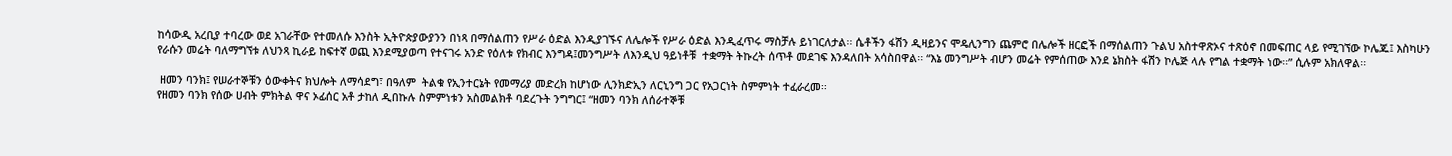ከሳውዲ አረቢያ ተባረው ወደ አገራቸው የተመለሱ እንስት ኢትዮጵያውያንን በነጻ በማሰልጠን የሥራ ዕድል እንዲያገኙና ለሌሎች የሥራ ዕድል እንዲፈጥሩ ማስቻሉ ይነገርለታል፡፡ ሴቶችን ፋሽን ዲዛይንና ሞዴሊንግን ጨምሮ በሌሎች ዘርፎች በማሰልጠን ጉልህ አስተዋጽኦና ተጽዕኖ በመፍጠር ላይ የሚገኘው ኮሌጁ፤ እስካሁን የራሱን መሬት ባለማግኘቱ ለህንጻ ኪራይ ከፍተኛ ወጪ እንደሚያወጣ የተናገሩ አንድ የዕለቱ የክብር እንግዳ፤መንግሥት ለእንዲህ ዓይነቶቹ  ተቋማት ትኩረት ሰጥቶ መደገፍ እንዳለበት አሳስበዋል፡፡ “እኔ መንግሥት ብሆን መሬት የምሰጠው እንደ ኔክስት ፋሽን ኮሌጅ ላሉ የግል ተቋማት ነው፡፡” ሲሉም አክለዋል፡፡

 ዘመን ባንክ፤ የሠራተኞቹን ዕውቀትና ክህሎት ለማሳደግ፣ በዓለም  ትልቁ የኢንተርኔት የመማሪያ መድረክ ከሆነው ሊንክድኢን ለርኒንግ ጋር የአጋርነት ስምምነት ተፈራረመ፡፡
የዘመን ባንክ የሰው ሀብት ምክትል ዋና ኦፊሰር አቶ ታከለ ዲበኩሉ ስምምነቱን አስመልክቶ ባደረጉት ንግግር፤ “ዘመን ባንክ ለሰራተኞቹ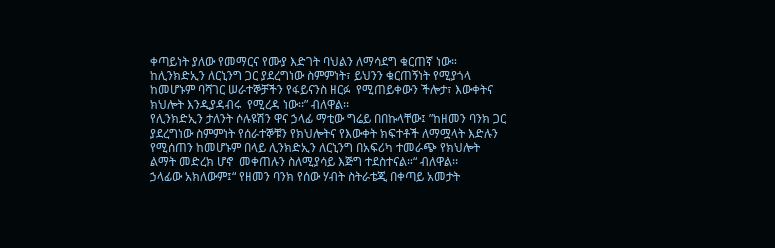ቀጣይነት ያለው የመማርና የሙያ እድገት ባህልን ለማሳደግ ቁርጠኛ ነው። ከሊንክድኢን ለርኒንግ ጋር ያደረግነው ስምምነት፣ ይህንን ቁርጠኝነት የሚያጎላ ከመሆኑም ባሻገር ሠራተኞቻችን የፋይናንስ ዘርፉ  የሚጠይቀውን ችሎታ፣ እውቀትና ክህሎት እንዲያዳብሩ  የሚረዳ ነው፡፡” ብለዋል፡፡
የሊንክድኢን ታለንት ሶሉዩሽን ዋና ኃላፊ ማቲው ግሬይ በበኩላቸው፤ ”ከዘመን ባንክ ጋር ያደረግነው ስምምነት የሰራተኞቹን የክህሎትና የእውቀት ክፍተቶች ለማሟላት እድሉን የሚሰጠን ከመሆኑም በላይ ሊንክድኢን ለርኒንግ በአፍሪካ ተመራጭ የክህሎት ልማት መድረክ ሆኖ  መቀጠሉን ስለሚያሳይ እጅግ ተደስተናል።“ ብለዋል፡፡
ኃላፊው አክለውም፤“ የዘመን ባንክ የሰው ሃብት ስትራቴጂ በቀጣይ አመታት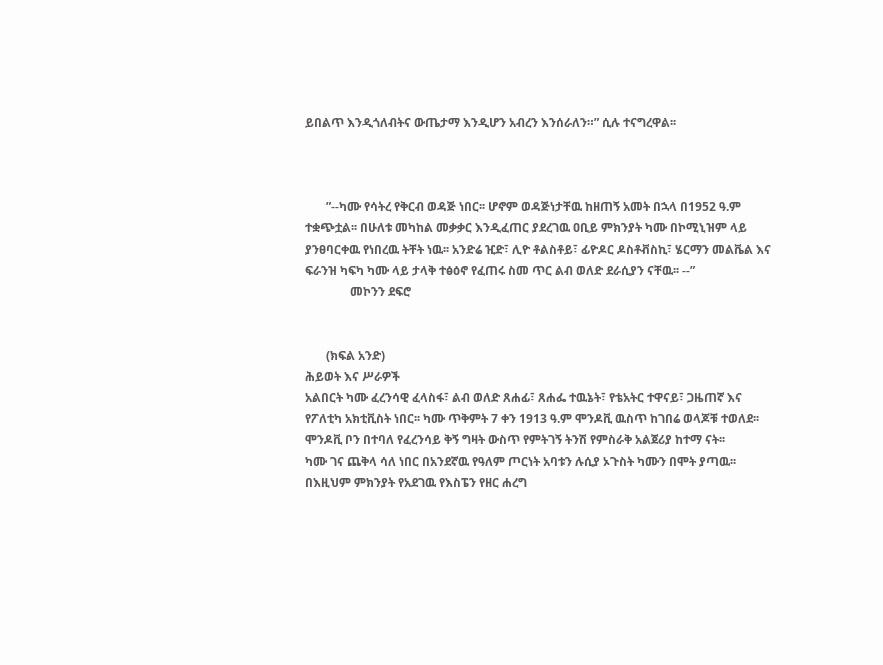ይበልጥ እንዲጎለብትና ውጤታማ እንዲሆን አብረን እንሰራለን።” ሲሉ ተናግረዋል፡፡



       ”--ካሙ የሳትረ የቅርብ ወዳጅ ነበር፡፡ ሆኖም ወዳጅነታቸዉ ከዘጠኝ አመት በኋላ በ1952 ዓ.ም ተቋጭቷል፡፡ በሁለቱ መካከል መቃቃር እንዲፈጠር ያደረገዉ ዐቢይ ምክንያት ካሙ በኮሚኒዝም ላይ ያንፀባርቀዉ የነበረዉ ትቸት ነዉ፡፡ አንድሬ ዢድ፣ ሊዮ ቶልስቶይ፣ ፊዮዶር ዶስቶቭስኪ፣ ሄርማን መልቬል እና ፍራንዝ ካፍካ ካሙ ላይ ታላቅ ተፅዕኖ የፈጠሩ ስመ ጥር ልብ ወለድ ደራሲያን ናቸዉ፡፡ --”
               መኮንን ደፍሮ


       (ክፍል አንድ)
ሕይወት እና ሥራዎች
አልበርት ካሙ ፈረንሳዊ ፈላስፋ፣ ልብ ወለድ ጸሐፊ፣ ጸሐፌ ተዉኔት፣ የቴአትር ተዋናይ፣ ጋዜጠኛ እና የፖለቲካ አክቲቪስት ነበር፡፡ ካሙ ጥቅምት 7 ቀን 1913 ዓ.ም ሞንዶቪ ዉስጥ ከገበሬ ወላጆቹ ተወለደ፡፡ ሞንዶቪ ቦን በተባለ የፈረንሳይ ቅኝ ግዛት ውስጥ የምትገኝ ትንሽ የምስራቅ አልጀሪያ ከተማ ናት፡፡
ካሙ ገና ጨቅላ ሳለ ነበር በአንደኛዉ የዓለም ጦርነት አባቱን ሉሲያ ኦጉስት ካሙን በሞት ያጣዉ፡፡ በእዚህም ምክንያት የአደገዉ የእስፔን የዘር ሐረግ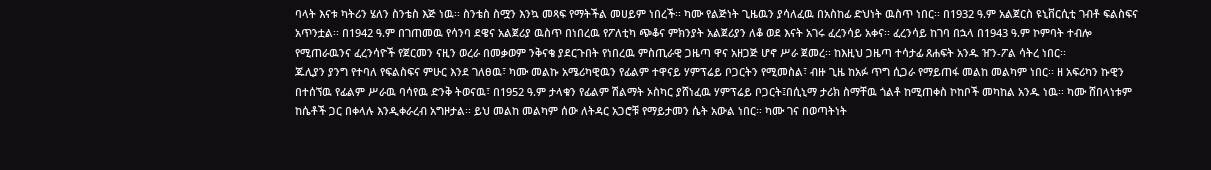ባላት እናቱ ካትሪን ሄለን ስንቴስ እጅ ነዉ፡፡ ስንቴስ ስሟን እንኳ መጻፍ የማትችል መሀይም ነበረች፡፡ ካሙ የልጅነት ጊዜዉን ያሳለፈዉ በአስከፊ ድህነት ዉስጥ ነበር፡፡ በ1932 ዓ.ም አልጀርስ ዩኒቨርሲቲ ገብቶ ፍልስፍና አጥንቷል፡፡ በ1942 ዓ.ም በገጠመዉ የሳንባ ደዌና አልጀሪያ ዉስጥ በነበረዉ የፖለቲካ ጭቆና ምክንያት አልጀሪያን ለቆ ወደ እናት አገሩ ፈረንሳይ አቀና፡፡ ፈረንሳይ ከገባ በኋላ በ1943 ዓ.ም ኮምባት ተብሎ የሚጠራዉንና ፈረንሳዮች የጀርመን ናዚን ወረራ በመቃወም ንቅናቄ ያደርጉበት የነበረዉ ምስጢራዊ ጋዜጣ ዋና አዘጋጅ ሆኖ ሥራ ጀመረ፡፡ ከእዚህ ጋዜጣ ተሳታፊ ጸሐፍት አንዱ ዠን-ፖል ሳትረ ነበር፡፡
ጁሊያን ያንግ የተባለ የፍልስፍና ምሁር እንደ ገለፀዉ፣ ካሙ መልኩ አሜሪካዊዉን የፊልም ተዋናይ ሃምፕሬይ ቦጋርትን የሚመስል፣ ብዙ ጊዜ ከአፉ ጥግ ሲጋራ የማይጠፋ መልከ መልካም ነበር፡፡ ዘ አፍሪካን ኩዊን በተሰኘዉ የፊልም ሥራዉ ባሳየዉ ድንቅ ትወናዉ፣ በ1952 ዓ.ም ታላቁን የፊልም ሽልማት ኦስካር ያሸነፈዉ ሃምፕሬይ ቦጋርት፤በሲኒማ ታሪክ ስማቸዉ ጎልቶ ከሚጠቀስ ኮከቦች መካከል አንዱ ነዉ፡፡ ካሙ ሸበላነቱም ከሴቶች ጋር በቀላሉ እንዲቀራረብ አግዞታል፡፡ ይህ መልከ መልካም ሰው ለትዳር አጋሮቹ የማይታመን ሴት አውል ነበር፡፡ ካሙ ገና በወጣትነት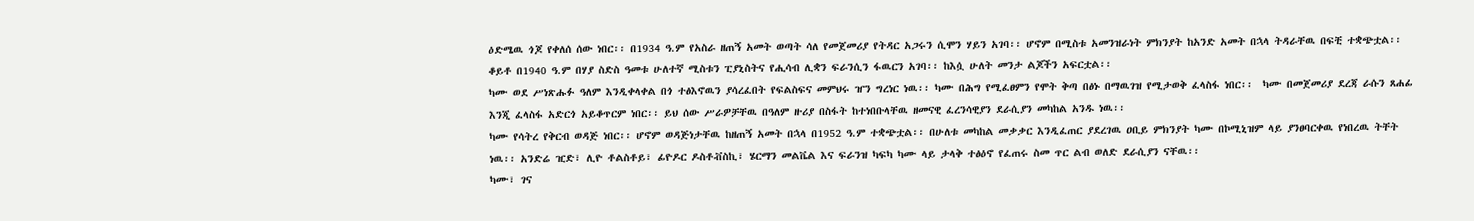ዕድሜዉ ጎጆ የቀለሰ ሰው ነበር፡፡ በ1934 ዓ.ም የአስራ ዘጠኝ አመት ወጣት ሳለ የመጀመሪያ የትዳር አጋሩን ሲሞን ሃይን አገባ፡፡ ሆኖም በሚስቱ አመንዝራነት ምክንያት ከአንድ አመት በኋላ ትዳራቸዉ በፍቺ ተቋጭቷል፡፡ ቆይቶ በ1940 ዓ.ም በሃያ ስድስ ዓመቱ ሁለተኛ ሚስቱን ፒያኒስትና የሒሳብ ሊቋን ፍራንሲን ፋዉርን አገባ፡፡ ከእሷ ሁለት መንታ ልጆችን አፍርቷል፡፡
ካሙ ወደ ሥነጽሑፉ ዓለም እንዲቀላቀል በጎ ተፅእኖዉን ያሳረፈበት የፍልስፍና መምህሩ ዠን ግረነር ነዉ፡፡ ካሙ በሕግ የሚፈፀምን የሞት ቅጣ በፅኑ በማዉገዝ የሚታወቅ ፈላስፋ ነበር፡፡  ካሙ በመጀመሪያ ደረጃ ራሱን ጸሐፊ እንጂ ፈላስፋ አድርጎ አይቆጥርም ነበር፡፡ ይህ ሰው ሥራዎቻቸዉ በዓለም ዙሪያ በስፋት ከተነበቡላቸዉ ዘመናዊ ፈረንሳዊያን ደራሲያን መካከል አንዱ ነዉ፡፡
ካሙ የሳትረ የቅርብ ወዳጅ ነበር፡፡ ሆኖም ወዳጅነታቸዉ ከዘጠኝ አመት በኋላ በ1952 ዓ.ም ተቋጭቷል፡፡ በሁለቱ መካከል መቃቃር እንዲፈጠር ያደረገዉ ዐቢይ ምክንያት ካሙ በኮሚኒዝም ላይ ያንፀባርቀዉ የነበረዉ ትቸት ነዉ፡፡ አንድሬ ዢድ፣ ሊዮ ቶልስቶይ፣ ፊዮዶር ዶስቶቭስኪ፣ ሄርማን መልቬል እና ፍራንዝ ካፍካ ካሙ ላይ ታላቅ ተፅዕኖ የፈጠሩ ስመ ጥር ልብ ወለድ ደራሲያን ናቸዉ፡፡
ካሙ፣ ገና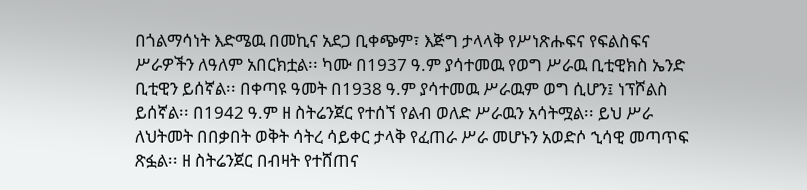በጎልማሳነት እድሜዉ በመኪና አደጋ ቢቀጭም፣ እጅግ ታላላቅ የሥነጽሑፍና የፍልስፍና ሥራዎችን ለዓለም አበርክቷል፡፡ ካሙ በ1937 ዓ.ም ያሳተመዉ የወግ ሥራዉ ቢቲዊክስ ኤንድ ቢቲዊን ይሰኛል፡፡ በቀጣዩ ዓመት በ1938 ዓ.ም ያሳተመዉ ሥራዉም ወግ ሲሆን፤ ነፕሾልስ ይሰኛል፡፡ በ1942 ዓ.ም ዘ ስትሬንጀር የተሰኘ የልብ ወለድ ሥራዉን አሳትሟል፡፡ ይህ ሥራ ለህትመት በበቃበት ወቅት ሳትረ ሳይቀር ታላቅ የፈጠራ ሥራ መሆኑን አወድሶ ኂሳዊ መጣጥፍ ጽፏል፡፡ ዘ ስትሬንጀር በብዛት የተሸጠና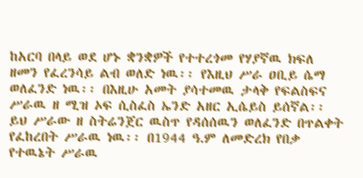ከአርባ በላይ ወደ ሆኑ ቋንቋዎች የተተረጎመ የሃያኛዉ ክፍለ ዘመን የፈረንሳይ ልብ ወለድ ነዉ፡፡ የእዚህ ሥራ ዐቢይ ሴማ ወለፈንድ ነዉ፡፡ በእዚሁ አመት ያሳተመዉ ታላቅ የፍልስፍና ሥራዉ ዘ ሚዝ ኦፍ ሲስፈስ ኤንድ አዘር ኢሴይስ ይሰኛል፡፡ ይህ ሥራው ዘ ስትሬንጀር ዉስጥ የዳሰሰዉን ወለፈንድ በጥልቀት የፈከረበት ሥራዉ ነዉ፡፡ በ1944 ዓ.ም ለመድረክ የበቃ የተዉኔት ሥራዉ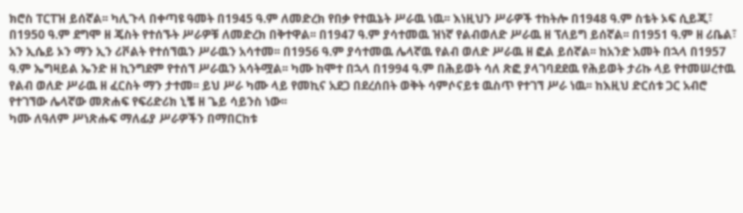ክሮስ ፐርፐዝ ይሰኛል፡፡ ካሊጉላ በቀጣዩ ዓመት በ1945 ዓ.ም ለመድረክ የበቃ የተዉኔት ሥራዉ ነዉ፡፡ እነዚህን ሥራዎች ተከትሎ በ1948 ዓ.ም ስቴት ኦፍ ሲይጂ፣ በ1950 ዓ.ም ደግሞ ዘ ጄስት የተሰኙት ሥራዎቹ ለመድረክ በቅተዋል፡፡ በ1947 ዓ.ም ያሳተመዉ ዝነኛ የልብወለድ ሥራዉ ዘ ፕለይግ ይሰኛል፡፡ በ1951 ዓ.ም ዘ ሪቤል፣ አን ኢሴይ ኦን ማን ኢን ሪቮልት የተሰኘዉን ሥራዉን አሳተመ፡፡ በ1956 ዓ.ም ያሳተመዉ ሌላኛዉ የልብ ወለድ ሥራዉ ዘ ፎል ይሰኛል፡፡ ከአንድ አመት በኋላ በ1957 ዓ.ም ኤግዛይል ኤንድ ዘ ኪንግደም የተሰኘ ሥራዉን አሳትሟል፡፡ ካሙ ከሞተ በኋላ በ1994 ዓ.ም በሕይወት ሳለ ጽፎ ያላገባደደዉ የሕይወት ታሪኩ ላይ የተመሠረተዉ የልብ ወለድ ሥራዉ ዘ ፈርስት ማን ታተመ፡፡ ይህ ሥራ ካሙ ላይ የመኪና አደጋ በደረሰበት ወቅት ሳምሶናይቱ ዉስጥ የተገኘ ሥራ ነዉ፡፡ ከእዚህ ድርሰቱ ጋር አብሮ የተገኘው ሌላኛው መጽሐፍ የፍሪድሪክ ኒቼ ዘ ጌይ ሳይንስ ነው፡፡
ካሙ ለዓለም ሥነጽሑፍ ማለፊያ ሥራዎችን በማበርከቱ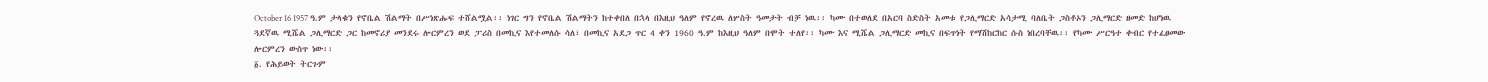October 16 1957 ዓ.ም ታላቁን የኖቤል ሽልማት በሥነጽሑፍ ተሸልሟል፡፡ ነገር ግን የኖቤል ሽልማትን ከተቀበለ በኋላ በእዚህ ዓለም የኖረዉ ለሦስት ዓመታት ብቻ ነዉ፡፡ ካሙ በተወለደ በአርባ ስድስት አመቱ የጋሊማርድ አሳታሚ ባለቤት ጋስቶኦን ጋሊማርድ ዘመድ ከሆነዉ ጓደኛዉ ሚሼል ጋሊማርድ ጋር ከመኖሪያ መንደሩ ሎርምረን ወደ ፓሪስ በመኪና እየተመለሱ ሳለ፣ በመኪና አደጋ ጥር 4 ቀን 1960 ዓ.ም ከእዚህ ዓለም በሞት ተለየ፡፡ ካሙ እና ሚሼል ጋሊማርድ መኪና በፍጥነት የማሽከርከር ሱስ ነበረባቸዉ፡፡ የካሙ ሥርዓተ ቀብር የተፈፀመው ሎርምረን ውስጥ ነው፡፡
፩. የሕይወት ትርጉም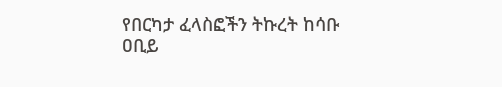የበርካታ ፈላስፎችን ትኩረት ከሳቡ ዐቢይ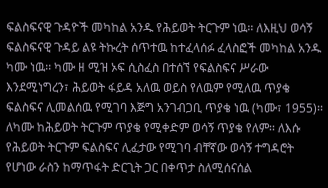ፍልስፍናዊ ጉዳዮች መካከል አንዱ የሕይወት ትርጉም ነዉ፡፡ ለእዚህ ወሳኝ ፍልስፍናዊ ጉዳይ ልዩ ትኩረት ሰጥተዉ ከተፈላሰፉ ፈላስፎች መካከል አንዱ ካሙ ነዉ፡፡ ካሙ ዘ ሚዝ ኦፍ ሲስፈስ በተሰኘ የፍልስፍና ሥራው እንደሚነግረን፣ ሕይወት ፋይዳ አለዉ ወይስ የለዉም የሚለዉ ጥያቄ ፍልስፍና ሊመልሰዉ የሚገባ እጅግ አንገብጋቢ ጥያቄ ነዉ (ካሙ፣ 1955)፡፡ ለካሙ ከሕይወት ትርጉም ጥያቄ የሚቀድም ወሳኝ ጥያቄ የለም፡፡ ለእሱ የሕይወት ትርጉም ፍልስፍና ሊፈታው የሚገባ ብቸኛው ወሳኝ ተግዳሮት የሆነው ራስን ከማጥፋት ድርጊት ጋር በቀጥታ ስለሚሰናሰል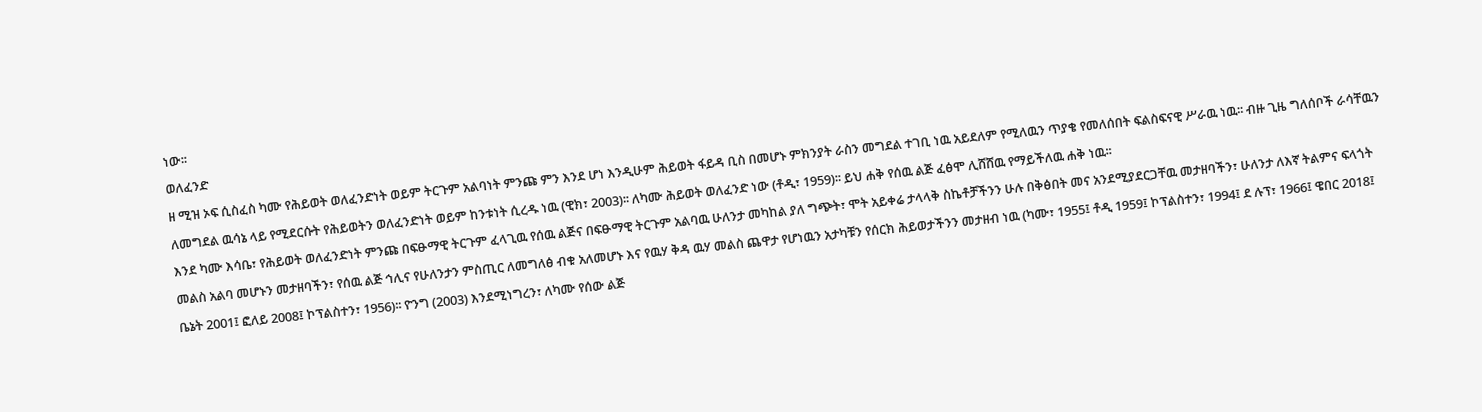ነው፡፡
ወለፈንድ
ዘ ሚዝ ኦፍ ሲስፈስ ካሙ የሕይወት ወለፈንድነት ወይም ትርጉም አልባነት ምንጩ ምን እንደ ሆነ እንዲሁም ሕይወት ፋይዳ ቢስ በመሆኑ ምክንያት ራስን መግደል ተገቢ ነዉ አይደለም የሚለዉን ጥያቄ የመለሰበት ፍልስፍናዊ ሥራዉ ነዉ፡፡ ብዙ ጊዜ ግለሰቦች ራሳቸዉን ለመግደል ዉሳኔ ላይ የሚደርሱት የሕይወትን ወለፈንድነት ወይም ከንቱነት ሲረዱ ነዉ (ዊክ፣ 2003)፡፡ ለካሙ ሕይወት ወለፈንድ ነው (ቶዲ፣ 1959)፡፡ ይህ ሐቅ የሰዉ ልጅ ፈፅሞ ሊሸሸዉ የማይችለዉ ሐቅ ነዉ፡፡
እንደ ካሙ እሳቤ፣ የሕይወት ወለፈንድነት ምንጩ በፍፁማዊ ትርጉም ፈላጊዉ የሰዉ ልጅና በፍፁማዊ ትርጉም አልባዉ ሁለንታ መካከል ያለ ግጭት፣ ሞት አይቀሬ ታላላቅ ስኬቶቻችንን ሁሉ በቅፅበት መና አንደሚያደርጋቸዉ መታዘባችን፣ ሁለንታ ለእኛ ትልምና ፍላጎት መልስ አልባ መሆኑን መታዘባችን፣ የሰዉ ልጅ ኅሊና የሁለንታን ምስጢር ለመግለፅ ብቁ አለመሆኑ እና የዉሃ ቅዳ ዉሃ መልስ ጨዋታ የሆነዉን አታካቹን የሰርክ ሕይወታችንን መታዘብ ነዉ (ካሙ፣ 1955፤ ቶዲ 1959፤ ኮፕልስተን፣ 1994፤ ደ ሉፕ፣ 1966፤ ዌበር 2018፤ ቤኔት 2001፤ ፎለይ 2008፤ ኮፕልስተን፣ 1956)፡፡ ዮንግ (2003) እንደሚነግረን፣ ለካሙ የሰው ልጅ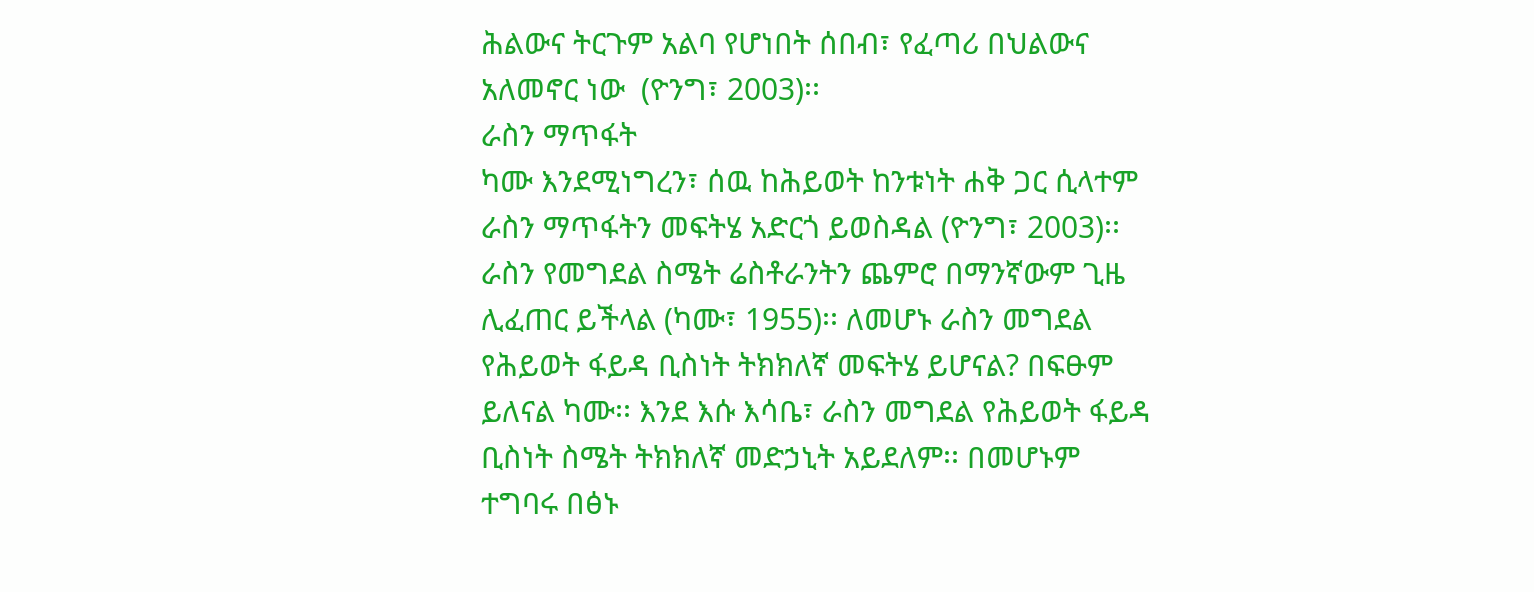ሕልውና ትርጉም አልባ የሆነበት ሰበብ፣ የፈጣሪ በህልውና አለመኖር ነው  (ዮንግ፣ 2003)፡፡
ራስን ማጥፋት
ካሙ እንደሚነግረን፣ ሰዉ ከሕይወት ከንቱነት ሐቅ ጋር ሲላተም ራስን ማጥፋትን መፍትሄ አድርጎ ይወስዳል (ዮንግ፣ 2003)፡፡ ራስን የመግደል ስሜት ሬስቶራንትን ጨምሮ በማንኛውም ጊዜ ሊፈጠር ይችላል (ካሙ፣ 1955)፡፡ ለመሆኑ ራስን መግደል የሕይወት ፋይዳ ቢስነት ትክክለኛ መፍትሄ ይሆናል? በፍፁም ይለናል ካሙ፡፡ እንደ እሱ እሳቤ፣ ራስን መግደል የሕይወት ፋይዳ ቢስነት ስሜት ትክክለኛ መድኃኒት አይደለም፡፡ በመሆኑም ተግባሩ በፅኑ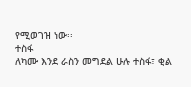የሚወገዝ ነው፡፡
ተስፋ
ለካሙ እንደ ራስን መግደል ሁሉ ተስፋ፣ ቂል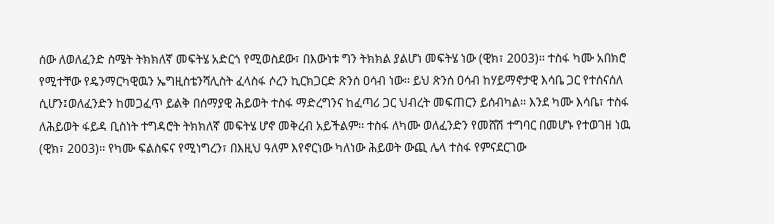ሰው ለወለፈንድ ስሜት ትክክለኛ መፍትሄ አድርጎ የሚወስደው፣ በእውነቱ ግን ትክክል ያልሆነ መፍትሄ ነው (ዊክ፣ 2003)፡፡ ተስፋ ካሙ አበክሮ የሚተቸው የዴንማርካዊዉን ኤግዚስቴንሻሊስት ፈላስፋ ሶረን ኪርክጋርድ ጽንሰ ዐሳብ ነው፡፡ ይህ ጽንሰ ዐሳብ ከሃይማኖታዊ እሳቤ ጋር የተሰናሰለ ሲሆን፤ወለፈንድን ከመጋፈጥ ይልቅ በሰማያዊ ሕይወት ተስፋ ማድረግንና ከፈጣሪ ጋር ህብረት መፍጠርን ይሰብካል፡፡ እንደ ካሙ እሳቤ፣ ተስፋ ለሕይወት ፋይዳ ቢስነት ተግዳሮት ትክክለኛ መፍትሄ ሆኖ መቅረብ አይችልም፡፡ ተስፋ ለካሙ ወለፈንድን የመሸሽ ተግባር በመሆኑ የተወገዘ ነዉ (ዊክ፣ 2003)፡፡ የካሙ ፍልስፍና የሚነግረን፣ በእዚህ ዓለም እየኖርነው ካለነው ሕይወት ውጪ ሌላ ተስፋ የምናደርገው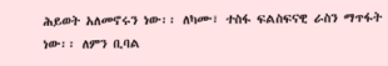ሕይወት አለመኖሩን ነው፡፡ ለካሙ፣ ተስፋ ፍልስፍናዊ ራስን ማጥፋት ነው፡፡ ለምን ቢባል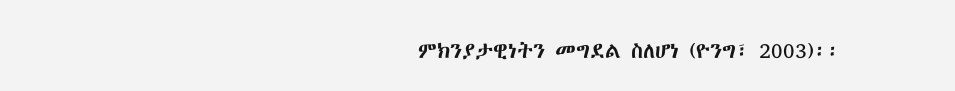ምክንያታዊነትን መግደል ስለሆነ (ዮንግ፣ 2003)፡፡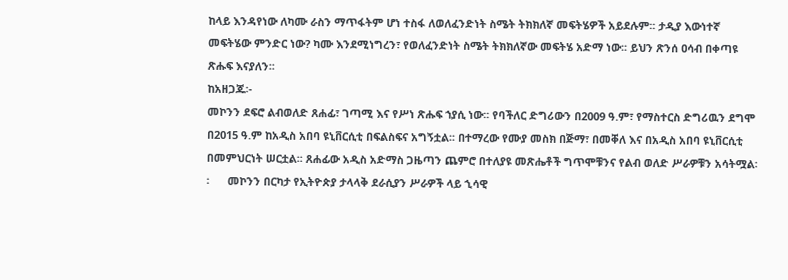ከላይ እንዳየነው ለካሙ ራስን ማጥፋትም ሆነ ተስፋ ለወለፈንድነት ስሜት ትክክለኛ መፍትሄዎች አይደሉም፡፡ ታዲያ እውነተኛ መፍትሄው ምንድር ነው? ካሙ እንደሚነግረን፣ የወለፈንድነት ስሜት ትክክለኛው መፍትሄ አድማ ነው፡፡ ይህን ጽንሰ ዐሳብ በቀጣዩ ጽሑፍ እናያለን፡፡
ከአዘጋጁ፡-
መኮንን ደፍሮ ልብወለድ ጸሐፊ፣ ገጣሚ እና የሥነ ጽሑፍ ኀያሲ ነው፡፡ የባችለር ድግሪውን በ2009 ዓ.ም፣ የማስተርስ ድግሪዉን ደግሞ በ2015 ዓ.ም ከአዲስ አበባ ዩኒቨርሲቲ በፍልስፍና አግኝቷል፡፡ በተማረው የሙያ መስክ በጅማ፣ በመቐለ እና በአዲስ አበባ ዩኒቨርሲቲ በመምህርነት ሠርቷል፡፡ ጸሐፊው አዲስ አድማስ ጋዜጣን ጨምሮ በተለያዩ መጽሔቶች ግጥሞቹንና የልብ ወለድ ሥራዎቹን አሳትሟል፡፡      መኮንን በርካታ የኢትዮጵያ ታላላቅ ደራሲያን ሥራዎች ላይ ኂሳዊ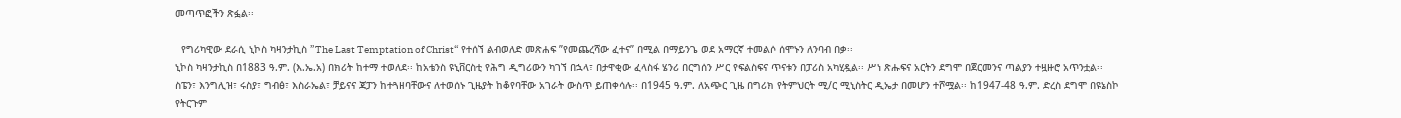መጣጥፎችን ጽፏል፡፡

  የግሪካዊው ደራሲ ኒኮስ ካዛንታኪስ ”The Last Temptation of Christ“ የተሰኘ ልብወለድ መጽሐፍ ”የመጨረሻው ፈተና” በሚል በማይንጌ ወደ አማርኛ ተመልሶ ሰሞኑን ለንባብ በቃ፡፡
ኒኮስ ካዛንታኪስ በ1883 ዓ.ም. (እ.ኤ.አ) በክሪት ከተማ ተወለደ፡፡ ከአቴንስ ዩኒቨርስቲ የሕግ ዲግሪውን ካገኘ በኋላ፣ በታዋቂው ፈላስፋ ሄንሪ በርግሰን ሥር የፍልስፍና ጥናቱን በፓሪስ አካሂዷል፡፡ ሥነ ጽሑፍና አርትን ደግሞ በጀርመንና ጣልያን ተዟዙሮ አጥንቷል፡፡ ስፔን፣ እንግሊዝ፣ ሩስያ፣ ግብፅ፣ እስራኤል፣ ቻይናና ጃፓን ከተጓዘባቸውና ለተወሰኑ ጊዜያት ከቆየባቸው አገራት ውስጥ ይጠቀሳሉ፡፡ በ1945 ዓ.ም. ለአጭር ጊዜ በግሪክ የትምህርት ሚ/ር ሚኒስትር ዲኤታ በመሆን ተሾሟል፡፡ ከ1947-48 ዓ.ም. ድረስ ደግሞ በዩኔስኮ የትርጉም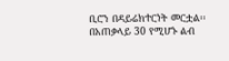ቢሮን በዳይሬክተርነት መርቷል፡፡ በአጠቃላይ 30 የሚሆኑ ልብ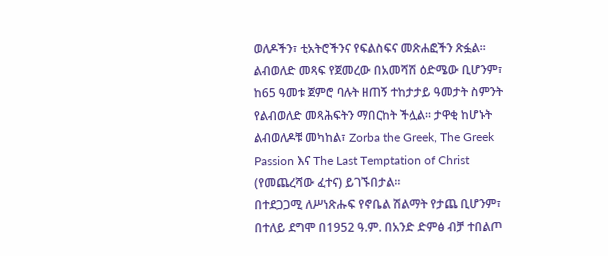ወለዶችን፣ ቲአትሮችንና የፍልስፍና መጽሐፎችን ጽፏል፡፡ ልብወለድ መጻፍ የጀመረው በአመሻሽ ዕድሜው ቢሆንም፣ ከ65 ዓመቱ ጀምሮ ባሉት ዘጠኝ ተከታታይ ዓመታት ስምንት የልብወለድ መጻሕፍትን ማበርከት ችሏል፡፡ ታዋቂ ከሆኑት ልብወለዶቹ መካከል፣ Zorba the Greek, The Greek Passion እና The Last Temptation of Christ (የመጨረሻው ፈተና) ይገኙበታል፡፡
በተደጋጋሚ ለሥነጽሑፍ የኖቤል ሽልማት የታጨ ቢሆንም፣ በተለይ ደግሞ በ1952 ዓ.ም. በአንድ ድምፅ ብቻ ተበልጦ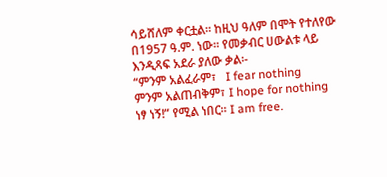ሳይሸለም ቀርቷል፡፡ ከዚህ ዓለም በሞት የተለየው በ1957 ዓ.ም. ነው፡፡ የመቃብር ሀውልቱ ላይ እንዲጻፍ አደራ ያለው ቃል፡-
“ምንም አልፈራም፣   I fear nothing
ምንም አልጠብቅም፣ I hope for nothing
ነፃ ነኝ!” የሚል ነበር፡፡ I am free.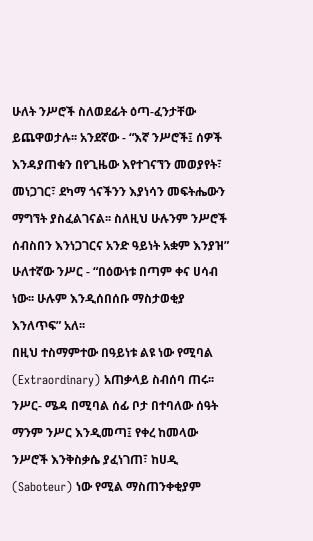ሁለት ንሥሮች ስለወደፊት ዕጣ-ፈንታቸው ይጨዋወታሉ፡፡ አንደኛው - “እኛ ንሥሮች፤ ሰዎች እንዳያጠቁን በየጊዜው እየተገናኘን መወያየት፣ መነጋገር፣ ደካማ ጎናችንን እያነሳን መፍትሔውን ማግኘት ያስፈልገናል፡፡ ስለዚህ ሁሉንም ንሥሮች ሰብስበን እንነጋገርና አንድ ዓይነት አቋም እንያዝ”
ሁለተኛው ንሥር - “በዕውነቱ በጣም ቀና ሀሳብ ነው፡፡ ሁሉም እንዲሰበሰቡ ማስታወቂያ እንለጥፍ” አለ፡፡
በዚህ ተስማምተው በዓይነቱ ልዩ ነው የሚባል (Extraordinary) አጠቃላይ ስብሰባ ጠሩ፡፡ ንሥር- ሜዳ በሚባል ሰፊ ቦታ በተባለው ሰዓት ማንም ንሥር እንዲመጣ፤ የቀረ ከመላው ንሥሮች እንቅስቃሴ ያፈነገጠ፣ ከሀዲ (Saboteur) ነው የሚል ማስጠንቀቂያም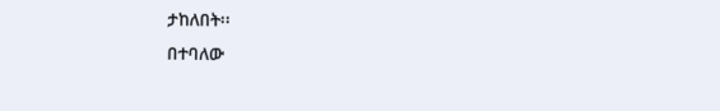ታከለበት፡፡
በተባለው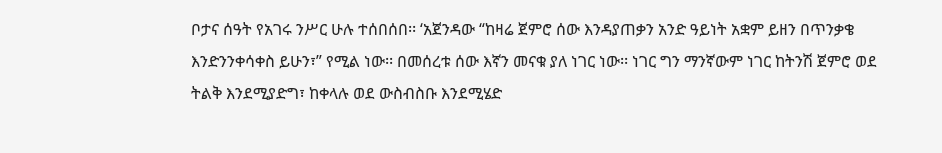ቦታና ሰዓት የአገሩ ንሥር ሁሉ ተሰበሰበ፡፡ ‘አጀንዳው “ከዛሬ ጀምሮ ሰው እንዳያጠቃን አንድ ዓይነት አቋም ይዘን በጥንቃቄ እንድንንቀሳቀስ ይሁን፣” የሚል ነው፡፡ በመሰረቱ ሰው እኛን መናቁ ያለ ነገር ነው፡፡ ነገር ግን ማንኛውም ነገር ከትንሽ ጀምሮ ወደ ትልቅ እንደሚያድግ፣ ከቀላሉ ወደ ውስብስቡ እንደሚሄድ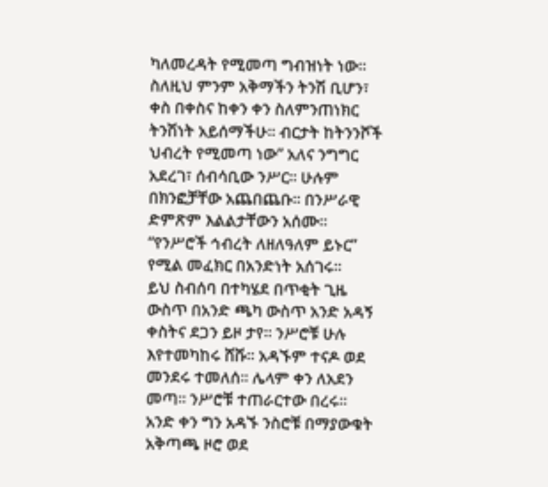ካለመረዳት የሚመጣ ግብዝነት ነው፡፡ ስለዚህ ምንም አቅማችን ትንሽ ቢሆን፣ ቀስ በቀስና ከቀን ቀን ስለምንጠነክር ትንሽነት አይሰማችሁ፡፡ ብርታት ከትንንሾች ህብረት የሚመጣ ነው” አለና ንግግር አደረገ፣ ሰብሳቢው ንሥር፡፡ ሁሉም በክንፎቻቸው አጨበጨቡ፡፡ በንሥራዊ ድምጽም እልልታቸውን አሰሙ፡፡ “የንሥሮች ኅብረት ለዘለዓለም ይኑር” የሚል መፈክር በአንድነት አሰገሩ፡፡
ይህ ስብሰባ በተካሄደ በጥቂት ጊዜ ውስጥ በአንድ ጫካ ውስጥ አንድ አዳኝ ቀስትና ደጋን ይዞ ታየ፡፡ ንሥሮቹ ሁሉ እየተመካከሩ ሸሹ፡፡ አዳኙም ተናዶ ወደ መንደሩ ተመለሰ፡፡ ሌላም ቀን ለአደን መጣ፡፡ ንሥሮቹ ተጠራርተው በረሩ፡፡
አንድ ቀን ግን አዳኙ ንስሮቹ በማያውቁት አቅጣጫ ዞሮ ወደ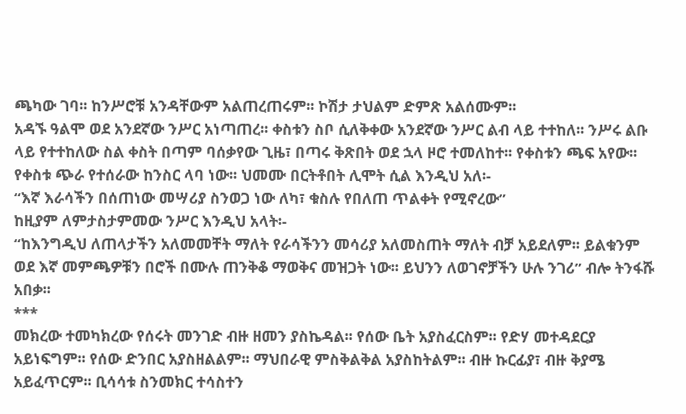ጫካው ገባ፡፡ ከንሥሮቹ አንዳቸውም አልጠረጠሩም፡፡ ኮሽታ ታህልም ድምጽ አልሰሙም፡፡
አዳኙ ዓልሞ ወደ አንደኛው ንሥር አነጣጠረ፡፡ ቀስቱን ስቦ ሲለቅቀው አንደኛው ንሥር ልብ ላይ ተተከለ፡፡ ንሥሩ ልቡ ላይ የተተከለው ስል ቀስት በጣም ባሰቃየው ጊዜ፣ በጣሩ ቅጽበት ወደ ኋላ ዞሮ ተመለከተ፡፡ የቀስቱን ጫፍ አየው፡፡ የቀስቱ ጭራ የተሰራው ከንስር ላባ ነው፡፡ ህመሙ በርትቶበት ሊሞት ሲል እንዲህ አለ፡-
“እኛ እራሳችን በሰጠነው መሣሪያ ስንወጋ ነው ለካ፣ ቁስሉ የበለጠ ጥልቀት የሚኖረው”
ከዚያም ለምታስታምመው ንሥር እንዲህ አላት፡-
“ከእንግዲህ ለጠላታችን አለመመቸት ማለት የራሳችንን መሳሪያ አለመስጠት ማለት ብቻ አይደለም፡፡ ይልቁንም ወደ እኛ መምጫዎቹን በሮች በሙሉ ጠንቅቆ ማወቅና መዝጋት ነው፡፡ ይህንን ለወገኖቻችን ሁሉ ንገሪ” ብሎ ትንፋሹ አበቃ፡፡
***
መክረው ተመካክረው የሰሩት መንገድ ብዙ ዘመን ያስኬዳል፡፡ የሰው ቤት አያስፈርስም፡፡ የድሃ መተዳደርያ አይነፍግም፡፡ የሰው ድንበር አያስዘልልም፡፡ ማህበራዊ ምስቅልቅል አያስከትልም፡፡ ብዙ ኩርፊያ፣ ብዙ ቅያሜ አይፈጥርም፡፡ ቢሳሳቱ ስንመክር ተሳስተን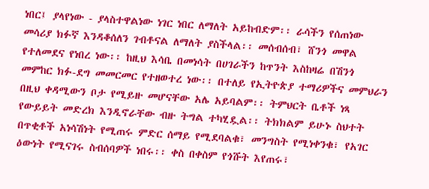ነበር፤ ያላየነው - ያላስተዋልነው ነገር ነበር ለማለት አይከብድም፡፡ ራሳችን የሰጠነው መሳሪያ ክፉኛ እንዳቆሰለን ገብቶናል ለማለት ያስችላል፡፡ መሰብሰብ፣ ሸንጎ መዋል የተለመደና የነበረ ነው፡፡ ከዚህ እሳቤ በመነሳት በሀገራችን ከጥንት እስከዛሬ በሽንጎ መምከር ክፉ-ደግ መመርመር የተዘወተረ ነው፡፡ በተለይ የኢትዮጵያ ተማሪዎችና መምህራን በዚህ ቀዳሚውን ቦታ የሚይዙ መሆናቸው አሌ አይባልም፡፡ ትምህርት ቤቶች ነጻ የውይይት መድረክ እንዲኖራቸው ብዙ ትግል ተካሂዷል፡፡ ትክክልም ይሁኑ ስህተት በጥቂቶች አነሳሽነት የሚጠሩ ምድር ሰማይ የሚደባልቁ፣ መንግስት የሚነቀንቁ፣ የአገር ዕውነት የሚናገሩ ስብሰባዎች ነበሩ፡፡ ቀስ በቀስም የጎሹት እየጠሩ፣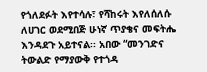የጎለደፉት እየተሳሉ፣ የሻከሩት እየለሰለሱ ለሀገር ወደሚበጅ ሁነኛ ጥያቄና መፍትሔ እንዳደጉ አይተናል፡፡ አበው “መንገድና ትውልድ የማያውቅ የተጎዳ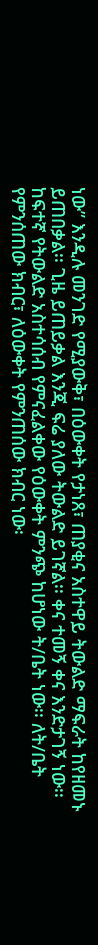ነው” እንዲሉ መንገድ የሚያውቅ፣ በዕውቀት የታነጸ፣ ጠያቂና አስተዋይ ትውልድ ማፍራት ከየዘመኑ ይጠበቃል፡፡ ጊዜ ይጠይቃል እንጂ ፍሬ ያለው ትውልድ ይገኛል፡፡ ቀና ተመኝ ቀና እንድታገኝ ነው፡፡
ከፍተኛ የትውልድ አስተሳሰብ የምናፈልቀው የዕውቀት ምንጭ ከሆነው ት/ቤት ነው፡፡ ለት/ቤት የምንሰጠው ክብር፣ ለዕውቀት የምንጠሰው ክብር ነው፡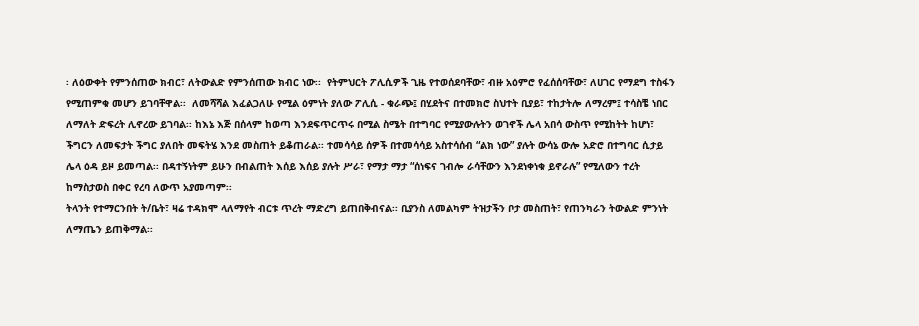፡ ለዕውቀት የምንሰጠው ክብር፣ ለትውልድ የምንሰጠው ክብር ነው፡፡  የትምህርት ፖሊሲዎች ጊዜ የተወሰደባቸው፣ ብዙ አዕምሮ የፈሰሰባቸው፣ ለሀገር የማደግ ተስፋን የሚጠምቁ መሆን ይገባቸዋል፡፡  ለመሻሻል እፈልጋለሁ የሚል ዕምነት ያለው ፖሊሲ - ቁራጭ፤ በሂደትና በተመክሮ ስህተት ቢያይ፣ ተከታትሎ ለማረም፤ ተሳስቼ ነበር ለማለት ድፍረት ሊኖረው ይገባል፡፡ ከእኔ እጅ በሰላም ከወጣ እንደፍጥርጥሩ በሚል ስሜት በተግባር የሚያውሉትን ወገኖች ሌላ አበሳ ውስጥ የሚከትት ከሆነ፣ ችግርን ለመፍታት ችግር ያለበት መፍትሄ እንደ መስጠት ይቆጠራል፡፡ ተመሳሳይ ሰዎች በተመሳሳይ አስተሳሰብ “ልክ ነው” ያሉት ውሳኔ ውሎ አድሮ በተግባር ሲታይ ሌላ ዕዳ ይዞ ይመጣል፡፡ በዳተኝነትም ይሁን በብልጠት እሰይ እሰይ ያሉት ሥራ፣ የማታ ማታ “ሰነፍና ገብሎ ራሳቸውን እንደነቀነቁ ይኖራሉ” የሚለውን ተረት ከማስታወስ በቀር የረባ ለውጥ አያመጣም፡፡
ትላንት የተማርንበት ት/ቤት፣ ዛሬ ተዳክሞ ላለማየት ብርቱ ጥረት ማድረግ ይጠበቅብናል፡፡ ቢያንስ ለመልካም ትዝታችን ቦታ መስጠት፣ የጠንካራን ትውልድ ምንነት ለማጤን ይጠቅማል፡፡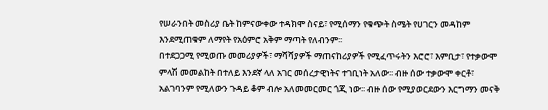የሠራንበት መስሪያ ቤት ከምናውቀው ተዳክሞ ስናይ፣ የሚሰማን የቁጭት ስሜት የሀገርን መዳከም እንደሚጠቁም ለማየት የአዕምሮ አቅም ማጣት የለብንም፡፡
በተደጋጋሚ የሚወጡ መመሪያዎች፣ ማሻሻያዎች ማጠናከሪያዎች የሚፈጥሩትን እሮሮ፣ እምቢታ፣ የተቃውሞ ምላሽ መመልከት በተለይ እንደኛ ላለ አገር መሰረታዊነትና ተገቢነት አለው፡፡ ብዙ ሰው ተቃውሞ ቀርቶ፣ አልገባንም የሚለውን ጉዳይ ቆም ብሎ አለመመርመር ጎጂ ነው፡፡ ብዙ ሰው የሚያወርደውን እርግማን መናቅ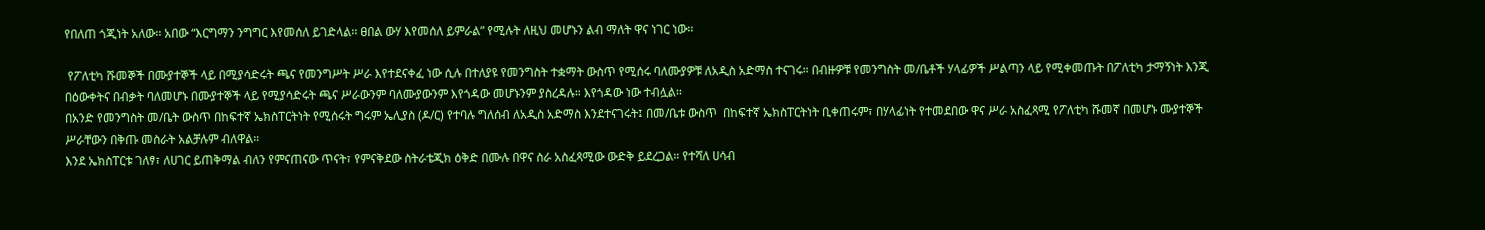የበለጠ ጎጂነት አለው፡፡ አበው “እርግማን ንግግር እየመሰለ ይገድላል፡፡ ፀበል ውሃ እየመሰለ ይምራል” የሚሉት ለዚህ መሆኑን ልብ ማለት ዋና ነገር ነው፡፡

 የፖለቲካ ሹመኞች በሙያተኞች ላይ በሚያሳድሩት ጫና የመንግሥት ሥራ እየተደናቀፈ ነው ሲሉ በተለያዩ የመንግስት ተቋማት ውስጥ የሚሰሩ ባለሙያዎቹ ለአዲስ አድማስ ተናገሩ። በብዙዎቹ የመንግስት መ/ቤቶች ሃላፊዎች ሥልጣን ላይ የሚቀመጡት በፖለቲካ ታማኝነት እንጂ በዕውቀትና በብቃት ባለመሆኑ በሙያተኞች ላይ የሚያሳድሩት ጫና ሥራውንም ባለሙያውንም እየጎዳው መሆኑንም ያስረዳሉ። እየጎዳው ነው ተብሏል፡፡
በአንድ የመንግስት መ/ቤት ውስጥ በከፍተኛ ኤክስፐርትነት የሚሰሩት ግሩም ኤሊያስ (ዶ/ር) የተባሉ ግለሰብ ለአዲስ አድማስ እንደተናገሩት፤ በመ/ቤቱ ውስጥ  በከፍተኛ ኤክስፐርትነት ቢቀጠሩም፣ በሃላፊነት የተመደበው ዋና ሥራ አስፈጻሚ የፖለቲካ ሹመኛ በመሆኑ ሙያተኞች ሥራቸውን በቅጡ መስራት አልቻሉም ብለዋል።
እንደ ኤክስፐርቱ ገለፃ፣ ለሀገር ይጠቅማል ብለን የምናጠናው ጥናት፣ የምናቅደው ስትራቴጂክ ዕቅድ በሙሉ በዋና ስራ አስፈጻሚው ውድቅ ይደረጋል። የተሻለ ሀሳብ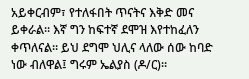አይቀርብም፣ የተለፋበት ጥናትና እቅድ መና ይቀራል፡፡ እኛ ግን ከፍተኛ ደሞዝ እየተከፈለን ቀጥለናል። ይህ ደግሞ ህሊና ላለው ሰው ከባድ ነው ብለዋል፤ ግሩም ኤልያስ (ዶ/ር)።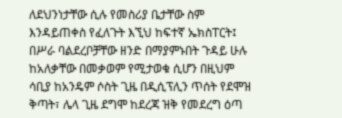ለደህንነታቸው ሲሉ የመስሪያ ቤታቸው ስም እንዳይጠቀስ የፈለጉት እኚህ ከፍተኛ ኤክስፐርት፤ በሥራ ባልደረቦቻቸው ዘንድ በማያምኑበት ጉዳይ ሁሉ ከአለቃቸው በመቃወም የሚታወቁ ሲሆን በዚህም ሳቢያ ከአንዴም ሶስት ጊዜ በዲሲፕሊን ጥሰት የደሞዝ ቅጣት፣ ሌላ ጊዜ ደግሞ ከደረጃ ዝቅ የመደረግ ዕጣ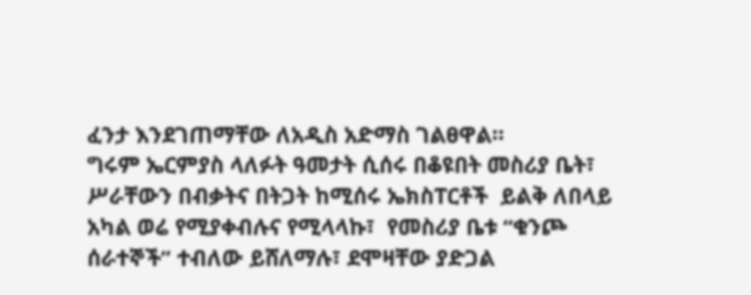ፈንታ እንደገጠማቸው ለአዲስ አድማስ ገልፀዋል።
ግሩም ኤርምያስ ላለፉት ዓመታት ሲሰሩ በቆዩበት መስሪያ ቤት፣ ሥራቸውን በብቃትና በትጋት ከሚሰሩ ኤክስፐርቶች  ይልቅ ለበላይ አካል ወሬ የሚያቀብሉና የሚላላኩ፣  የመስሪያ ቤቱ “ቁንጮ ሰራተኞች” ተብለው ይሸለማሉ፣ ደሞዛቸው ያድጋል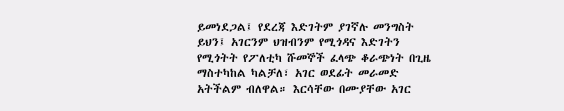ይመነደጋል፤ የደረጃ እድገትም ያገኛሉ መንግስት ይህን፤ አገርንም ህዝብንም የሚጎዳና እድገትን የሚጎትት የፖለቲካ ሹመኞች ፈላጭ ቆራጭነት በጊዜ ማስተካከል ካልቻለ፣ አገር ወደፊት መራመድ አትችልም ብለዋል። እርሳቸው በሙያቸው አገር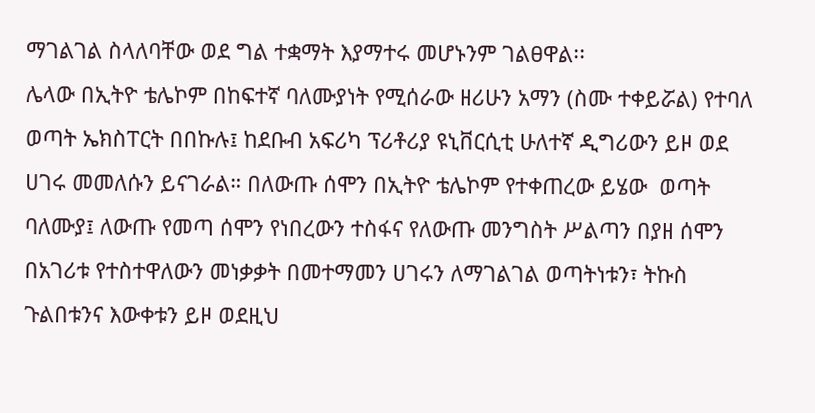ማገልገል ስላለባቸው ወደ ግል ተቋማት እያማተሩ መሆኑንም ገልፀዋል፡፡
ሌላው በኢትዮ ቴሌኮም በከፍተኛ ባለሙያነት የሚሰራው ዘሪሁን አማን (ስሙ ተቀይሯል) የተባለ ወጣት ኤክስፐርት በበኩሉ፤ ከደቡብ አፍሪካ ፕሪቶሪያ ዩኒቨርሲቲ ሁለተኛ ዲግሪውን ይዞ ወደ ሀገሩ መመለሱን ይናገራል። በለውጡ ሰሞን በኢትዮ ቴሌኮም የተቀጠረው ይሄው  ወጣት ባለሙያ፤ ለውጡ የመጣ ሰሞን የነበረውን ተስፋና የለውጡ መንግስት ሥልጣን በያዘ ሰሞን በአገሪቱ የተስተዋለውን መነቃቃት በመተማመን ሀገሩን ለማገልገል ወጣትነቱን፣ ትኩስ ጉልበቱንና እውቀቱን ይዞ ወደዚህ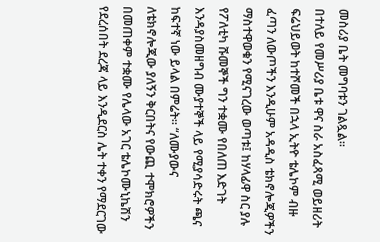መስሪያ ቤት መግባቱን ገልጿል።
በተለይ የመሥሪያ ቤቱ ዋና ስራ አስፈጻሚ ወይዘሪት ፍሬህይወት ከተሾመች በኋላ ኢትዮ ቴሌኮም ብዙ ፈጣን ለውጦችን እንዲሁም አዳዲስ ቴክኖሎጂዎችን  ማስተዋወቁን የሚናገረው ወጣቱ፤ ከሃላፊዋ ስር ያሉ የፖለቲካ ሹመኞች ግን ተቋሙ የበለጠ እድገት እንዳያስመዘግብ ሙያተኞች ላይ የሚያሳድሩት ጫና ከፍተኛ ነው ይላል በምሬት። “ለሙያውና ለቴክኖሎጂው ያለኝን ቅርበትና የውጪ ተሞክሮዎችን በመጠቀም ተቋሙ የሌላው አገር ቴሌኮሙኒኬሽን የደረሰበት ደረጃ ላይ እንዲደርስ ሌት ተቀን የማደርገው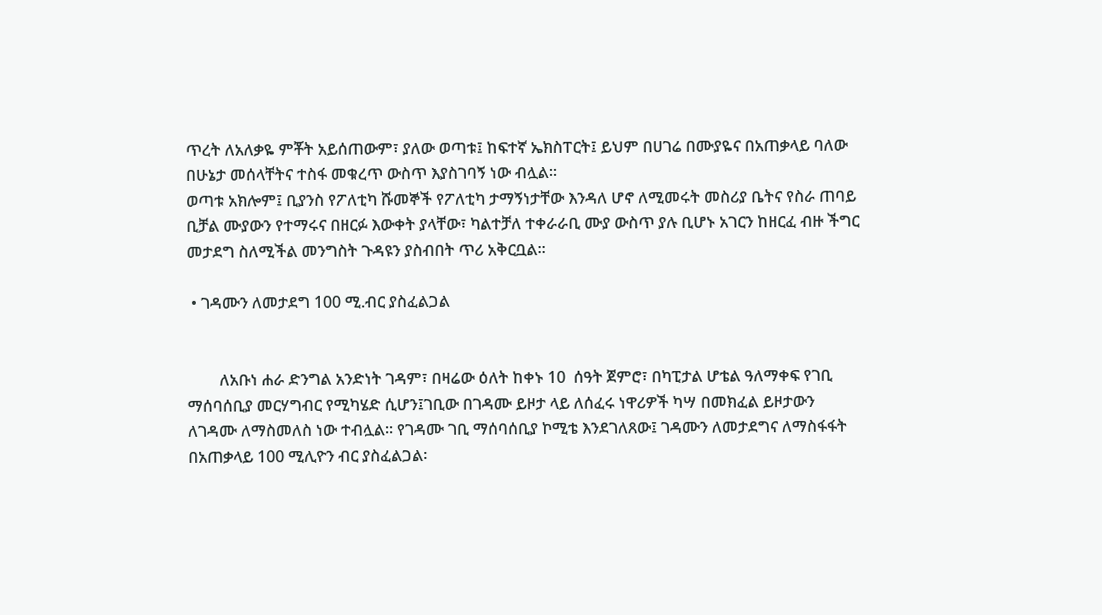ጥረት ለአለቃዬ ምቾት አይሰጠውም፣ ያለው ወጣቱ፤ ከፍተኛ ኤክስፐርት፤ ይህም በሀገሬ በሙያዬና በአጠቃላይ ባለው በሁኔታ መሰላቸትና ተስፋ መቁረጥ ውስጥ እያስገባኝ ነው ብሏል።
ወጣቱ አክሎም፤ ቢያንስ የፖለቲካ ሹመኞች የፖለቲካ ታማኝነታቸው እንዳለ ሆኖ ለሚመሩት መስሪያ ቤትና የስራ ጠባይ ቢቻል ሙያውን የተማሩና በዘርፉ እውቀት ያላቸው፣ ካልተቻለ ተቀራራቢ ሙያ ውስጥ ያሉ ቢሆኑ አገርን ከዘርፈ ብዙ ችግር መታደግ ስለሚችል መንግስት ጉዳዩን ያስብበት ጥሪ አቅርቧል።

 • ገዳሙን ለመታደግ 100 ሚ.ብር ያስፈልጋል


        ለአቡነ ሐራ ድንግል አንድነት ገዳም፣ በዛሬው ዕለት ከቀኑ 10  ሰዓት ጀምሮ፣ በካፒታል ሆቴል ዓለማቀፍ የገቢ ማሰባሰቢያ መርሃግብር የሚካሄድ ሲሆን፤ገቢው በገዳሙ ይዞታ ላይ ለሰፈሩ ነዋሪዎች ካሣ በመክፈል ይዞታውን ለገዳሙ ለማስመለስ ነው ተብሏል፡፡ የገዳሙ ገቢ ማሰባሰቢያ ኮሚቴ እንደገለጸው፤ ገዳሙን ለመታደግና ለማስፋፋት በአጠቃላይ 100 ሚሊዮን ብር ያስፈልጋል፡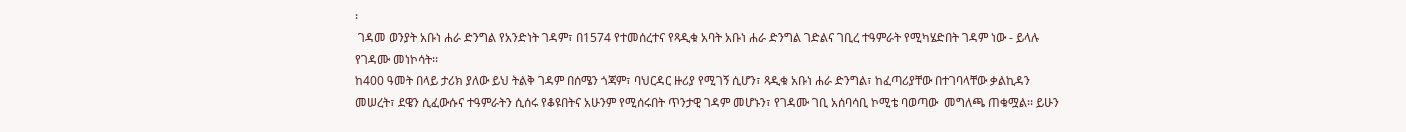፡
 ገዳመ ወንያት አቡነ ሐራ ድንግል የአንድነት ገዳም፣ በ1574 የተመሰረተና የጻዲቁ አባት አቡነ ሐራ ድንግል ገድልና ገቢረ ተዓምራት የሚካሄድበት ገዳም ነው - ይላሉ የገዳሙ መነኮሳት፡፡
ከ400 ዓመት በላይ ታሪክ ያለው ይህ ትልቅ ገዳም በሰሜን ጎጃም፣ ባህርዳር ዙሪያ የሚገኝ ሲሆን፣ ጻዲቁ አቡነ ሐራ ድንግል፣ ከፈጣሪያቸው በተገባላቸው ቃልኪዳን መሠረት፣ ደዌን ሲፈውሱና ተዓምራትን ሲሰሩ የቆዩበትና አሁንም የሚሰሩበት ጥንታዊ ገዳም መሆኑን፣ የገዳሙ ገቢ አሰባሳቢ ኮሚቴ ባወጣው  መግለጫ ጠቁሟል፡፡ ይሁን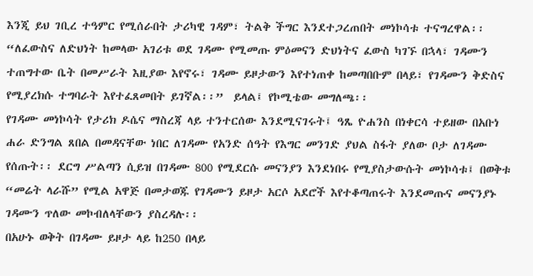እንጂ ይህ ገቢረ ተዓምር የሚሰራበት ታሪካዊ ገዳም፣ ትልቅ ችግር እንደተጋረጠበት መነኮሳቱ ተናግረዋል፡፡
“ለፈውስና ለድህነት ከመላው አገሪቱ ወደ ገዳሙ የሚመጡ ምዕመናን ድህነትና ፈውስ ካገኙ በኋላ፣ ገዳሙን ተጠግተው ቤት በመሥራት እዚያው እየኖሩ፣ ገዳሙ ይዞታውን እየተነጠቀ ከመጣበቡም በላይ፣ የገዳሙን ቅድስና የሚያረክሱ ተግባራት እየተፈጸመበት ይገኛል፡፡”  ይላል፤ የኮሚቴው መግለጫ፡፡
የገዳሙ መነኮሳት የታሪክ ዶሴና ማስረጃ ላይ ተንተርሰው እንደሚናገሩት፤ ዓጼ ዮሐንስ በነቀርሳ ተይዘው በአቡነ ሐራ ድንግል ጸበል በመዳናቸው ነበር ለገዳሙ የአንድ ሰዓት የእግር መንገድ ያህል ስፋት ያለው ቦታ ለገዳሙ የሰጡት፡፡ ደርግ ሥልጣን ሲይዝ በገዳሙ 800 የሚደርሱ መናንያን እንደነበሩ የሚያስታውሱት መነኮሳቱ፤ በወቅቱ “መሬት ላራሹ” የሚል አዋጅ በመታወጁ የገዳሙን ይዞታ አርሶ አደሮች እየተቆጣጠሩት እንደመጡና መናንያኑ ገዳሙን ጥለው መኮብለላቸውን ያስረዳሉ፡፡
በአሁኑ ወቅት በገዳሙ ይዞታ ላይ ከ250 በላይ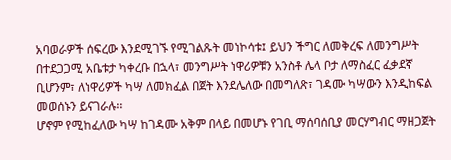አባወራዎች ሰፍረው እንደሚገኙ የሚገልጹት መነኮሳቱ፤ ይህን ችግር ለመቅረፍ ለመንግሥት በተደጋጋሚ አቤቱታ ካቀረቡ በኋላ፣ መንግሥት ነዋሪዎቹን አንስቶ ሌላ ቦታ ለማስፈር ፈቃደኛ ቢሆንም፣ ለነዋሪዎች ካሣ ለመክፈል በጀት እንደሌለው በመግለጽ፣ ገዳሙ ካሣውን እንዲከፍል መወሰኑን ይናገራሉ፡፡
ሆኖም የሚከፈለው ካሣ ከገዳሙ አቅም በላይ በመሆኑ የገቢ ማሰባሰቢያ መርሃግብር ማዘጋጀት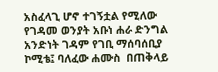አስፈላጊ ሆኖ ተገኝቷል የሚለው  የገዳመ ወንያት አቡነ ሐራ ድንግል አንድነት ገዳም የገቢ ማሰባሰቢያ ኮሚቴ፤ ባለፈው ሐሙስ  በጠቅላይ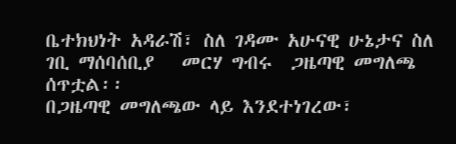ቤተክህነት አዳራሽ፣ ስለ ገዳሙ አሁናዊ ሁኔታና ስለ ገቢ ማሰባሰቢያ   መርሃ ግብሩ  ጋዜጣዊ መግለጫ ሰጥቷል፡፡
በጋዜጣዊ መግለጫው ላይ እንደተነገረው፣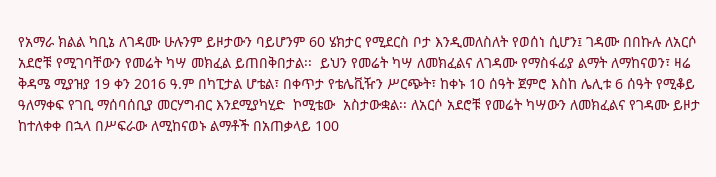የአማራ ክልል ካቢኔ ለገዳሙ ሁሉንም ይዞታውን ባይሆንም 60 ሄክታር የሚደርስ ቦታ እንዲመለስለት የወሰነ ሲሆን፤ ገዳሙ በበኩሉ ለአርሶ አደሮቹ የሚገባቸውን የመሬት ካሣ መክፈል ይጠበቅበታል፡፡  ይህን የመሬት ካሣ ለመክፈልና ለገዳሙ የማስፋፊያ ልማት ለማከናወን፣ ዛሬ  ቅዳሜ ሚያዝያ 19 ቀን 2016 ዓ.ም በካፒታል ሆቴል፣ በቀጥታ የቴሌቪዥን ሥርጭት፣ ከቀኑ 10 ሰዓት ጀምሮ እስከ ሌሊቱ 6 ሰዓት የሚቆይ  ዓለማቀፍ የገቢ ማሰባሰቢያ መርሃግብር እንደሚያካሂድ  ኮሚቴው  አስታውቋል፡፡ ለአርሶ አደሮቹ የመሬት ካሣውን ለመክፈልና የገዳሙ ይዞታ ከተለቀቀ በኋላ በሥፍራው ለሚከናወኑ ልማቶች በአጠቃላይ 100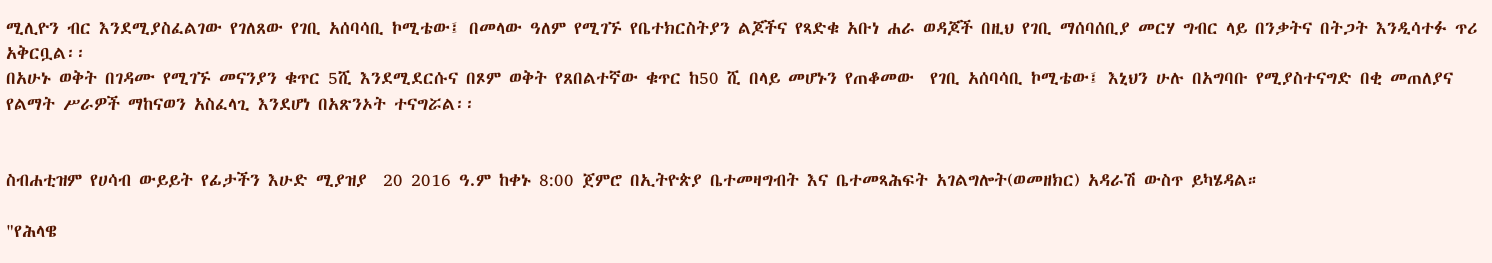ሚሊዮን ብር እንደሚያስፈልገው የገለጸው የገቢ አሰባሳቢ ኮሚቴው፤ በመላው ዓለም የሚገኙ የቤተክርስትያን ልጆችና የጻድቁ አቡነ ሐራ ወዳጆች በዚህ የገቢ ማሰባሰቢያ መርሃ ግብር ላይ በንቃትና በትጋት እንዲሳተፉ ጥሪ አቅርቧል፡፡
በአሁኑ ወቅት በገዳሙ የሚገኙ መናንያን ቁጥር 5ሺ እንደሚደርሱና በጾም ወቅት የጸበልተኛው ቁጥር ከ50 ሺ በላይ መሆኑን የጠቆመው  የገቢ አሰባሳቢ ኮሚቴው፤ እኒህን ሁሉ በአግባቡ የሚያስተናግድ በቂ መጠለያና የልማት ሥራዎች ማከናወን አስፈላጊ እንደሆነ በአጽንኦት ተናግሯል፡፡


ስብሐቲዝም የሀሳብ ውይይት የፊታችን እሁድ ሚያዝያ  20 2016 ዓ.ም ከቀኑ 8:00 ጀምሮ በኢትዮጵያ ቤተመዛግብት እና ቤተመጻሕፍት አገልግሎት(ወመዘክር) አዳራሽ ውስጥ ይካሄዳል።

"የሕላዌ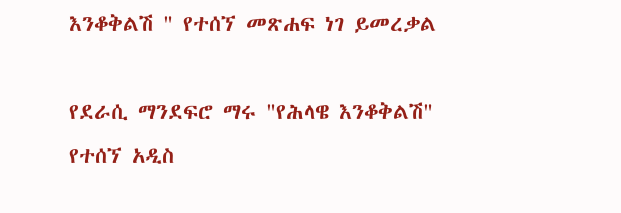እንቆቅልሽ " የተሰኘ መጽሐፍ ነገ ይመረቃል

የደራሲ ማንደፍሮ ማሩ "የሕላዌ እንቆቅልሽ" የተሰኘ አዲስ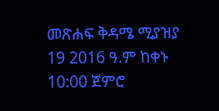መጽሐፍ ቅዳሜ ሚያዝያ 19 2016 ዓ.ም ከቀኑ 10:00 ጀምሮ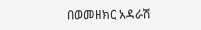በወመዘክር አዳራሽ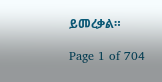ይመረቃል።

Page 1 of 704